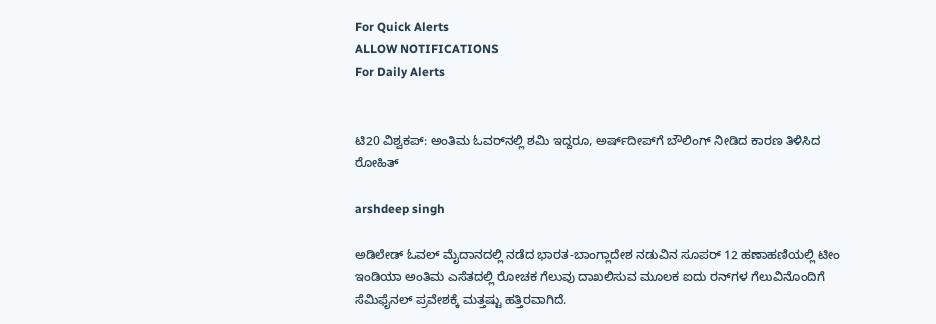For Quick Alerts
ALLOW NOTIFICATIONS
For Daily Alerts


ಟಿ20 ವಿಶ್ವಕಪ್: ಅಂತಿಮ ಓವರ್‌ನಲ್ಲಿ ಶಮಿ ಇದ್ದರೂ, ಅರ್ಷ್‌ದೀಪ್‌ಗೆ ಬೌಲಿಂಗ್ ನೀಡಿದ ಕಾರಣ ತಿಳಿಸಿದ ರೋಹಿತ್

arshdeep singh

ಅಡಿಲೇಡ್ ಓವಲ್ ಮೈದಾನದಲ್ಲಿ ನಡೆದ ಭಾರತ-ಬಾಂಗ್ಲಾದೇಶ ನಡುವಿನ ಸೂಪರ್ 12 ಹಣಾಹಣಿಯಲ್ಲಿ ಟೀಂ ಇಂಡಿಯಾ ಅಂತಿಮ ಎಸೆತದಲ್ಲಿ ರೋಚಕ ಗೆಲುವು ದಾಖಲಿಸುವ ಮೂಲಕ ಐದು ರನ್‌ಗಳ ಗೆಲುವಿನೊಂದಿಗೆ ಸೆಮಿಫೈನಲ್‌ ಪ್ರವೇಶಕ್ಕೆ ಮತ್ತಷ್ಟು ಹತ್ತಿರವಾಗಿದೆ.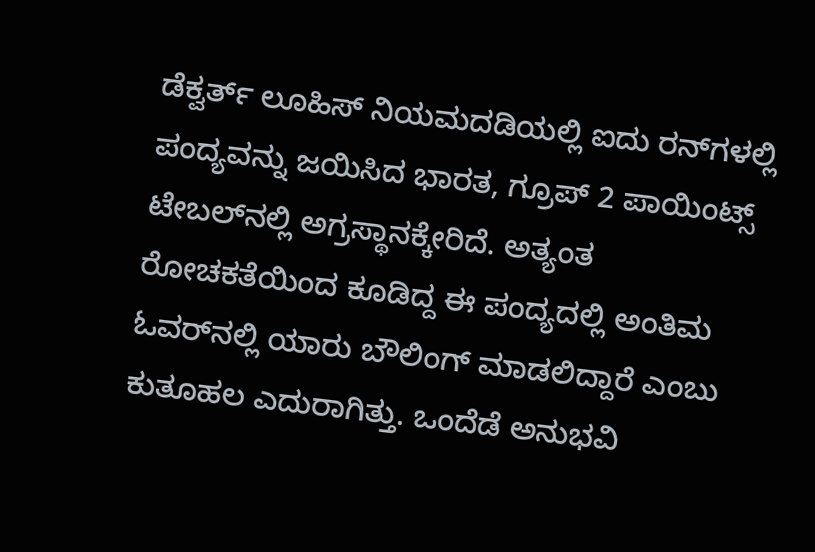ಡೆಕ್ವರ್ತ್ ಲೂಹಿಸ್ ನಿಯಮದಡಿಯಲ್ಲಿ ಐದು ರನ್‌ಗಳಲ್ಲಿ ಪಂದ್ಯವನ್ನು ಜಯಿಸಿದ ಭಾರತ, ಗ್ರೂಪ್ 2 ಪಾಯಿಂಟ್ಸ್ ಟೇಬಲ್‌ನಲ್ಲಿ ಅಗ್ರಸ್ಥಾನಕ್ಕೇರಿದೆ. ಅತ್ಯಂತ ರೋಚಕತೆಯಿಂದ ಕೂಡಿದ್ದ ಈ ಪಂದ್ಯದಲ್ಲಿ ಅಂತಿಮ ಓವರ್‌ನಲ್ಲಿ ಯಾರು ಬೌಲಿಂಗ್ ಮಾಡಲಿದ್ದಾರೆ ಎಂಬು ಕುತೂಹಲ ಎದುರಾಗಿತ್ತು. ಒಂದೆಡೆ ಅನುಭವಿ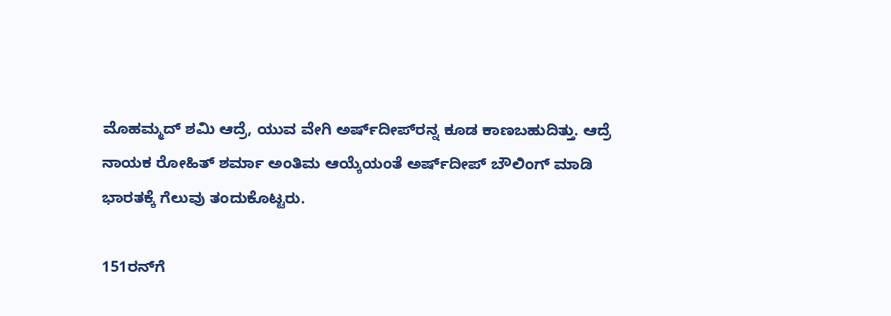ಮೊಹಮ್ಮದ್ ಶಮಿ ಆದ್ರೆ, ಯುವ ವೇಗಿ ಅರ್ಷ್‌ದೀಪ್‌ರನ್ನ ಕೂಡ ಕಾಣಬಹುದಿತ್ತು. ಆದ್ರೆ ನಾಯಕ ರೋಹಿತ್ ಶರ್ಮಾ ಅಂತಿಮ ಆಯ್ಕೆಯಂತೆ ಅರ್ಷ್‌ದೀಪ್ ಬೌಲಿಂಗ್ ಮಾಡಿ ಭಾರತಕ್ಕೆ ಗೆಲುವು ತಂದುಕೊಟ್ಟರು.

151ರನ್‌ಗೆ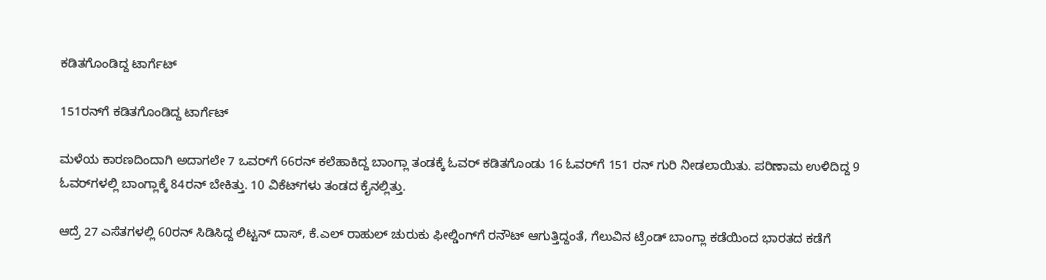ಕಡಿತಗೊಂಡಿದ್ದ ಟಾರ್ಗೆಟ್

151ರನ್‌ಗೆ ಕಡಿತಗೊಂಡಿದ್ದ ಟಾರ್ಗೆಟ್

ಮಳೆಯ ಕಾರಣದಿಂದಾಗಿ ಅದಾಗಲೇ 7 ಒವರ್‌ಗೆ 66ರನ್ ಕಲೆಹಾಕಿದ್ದ ಬಾಂಗ್ಲಾ ತಂಡಕ್ಕೆ ಓವರ್ ಕಡಿತಗೊಂಡು 16 ಓವರ್‌ಗೆ 151 ರನ್ ಗುರಿ ನೀಡಲಾಯಿತು. ಪರಿಣಾಮ ಉಳಿದಿದ್ದ 9 ಓವರ್‌ಗಳಲ್ಲಿ ಬಾಂಗ್ಲಾಕ್ಕೆ 84ರನ್ ಬೇಕಿತ್ತು. 10 ವಿಕೆಟ್‌ಗಳು ತಂಡದ ಕೈನಲ್ಲಿತ್ತು.

ಆದ್ರೆ 27 ಎಸೆತಗಳಲ್ಲಿ 60ರನ್ ಸಿಡಿಸಿದ್ದ ಲಿಟ್ಟನ್ ದಾಸ್, ಕೆ.ಎಲ್ ರಾಹುಲ್ ಚುರುಕು ಫೀಲ್ಡಿಂಗ್‌ಗೆ ರನೌಟ್ ಆಗುತ್ತಿದ್ದಂತೆ, ಗೆಲುವಿನ ಟ್ರೆಂಡ್ ಬಾಂಗ್ಲಾ ಕಡೆಯಿಂದ ಭಾರತದ ಕಡೆಗೆ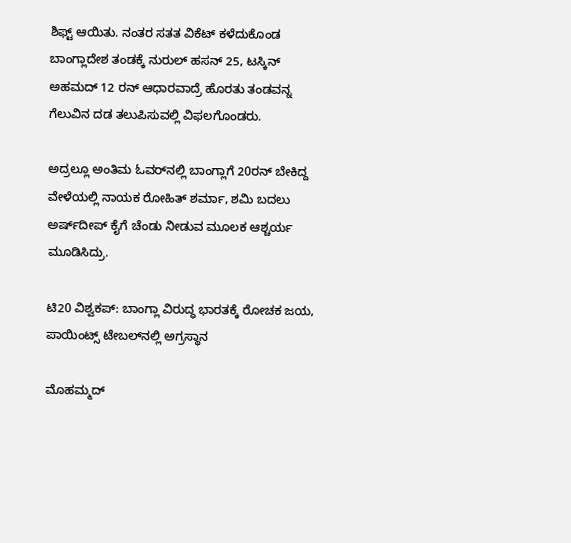ಶಿಫ್ಟ್ ಆಯಿತು. ನಂತರ ಸತತ ವಿಕೆಟ್ ಕಳೆದುಕೊಂಡ ಬಾಂಗ್ಲಾದೇಶ ತಂಡಕ್ಕೆ ನುರುಲ್ ಹಸನ್ 25, ಟಸ್ಕಿನ್ ಅಹಮದ್ 12 ರನ್ ಆಧಾರವಾದ್ರೆ ಹೊರತು ತಂಡವನ್ನ ಗೆಲುವಿನ ದಡ ತಲುಪಿಸುವಲ್ಲಿ ವಿಫಲಗೊಂಡರು.

ಅದ್ರಲ್ಲೂ ಅಂತಿಮ ಓವರ್‌ನಲ್ಲಿ ಬಾಂಗ್ಲಾಗೆ 20ರನ್‌ ಬೇಕಿದ್ದ ವೇಳೆಯಲ್ಲಿ ನಾಯಕ ರೋಹಿತ್ ಶರ್ಮಾ, ಶಮಿ ಬದಲು ಅರ್ಷ್‌ದೀಪ್‌ ಕೈಗೆ ಚೆಂಡು ನೀಡುವ ಮೂಲಕ ಆಶ್ಚರ್ಯ ಮೂಡಿಸಿದ್ರು.

ಟಿ20 ವಿಶ್ವಕಪ್: ಬಾಂಗ್ಲಾ ವಿರುದ್ಧ ಭಾರತಕ್ಕೆ ರೋಚಕ ಜಯ, ಪಾಯಿಂಟ್ಸ್‌ ಟೇಬಲ್‌ನಲ್ಲಿ ಅಗ್ರಸ್ಥಾನ

ಮೊಹಮ್ಮದ್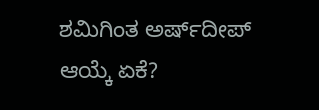ಶಮಿಗಿಂತ ಅರ್ಷ್‌ದೀಪ್ ಆಯ್ಕೆ ಏಕೆ?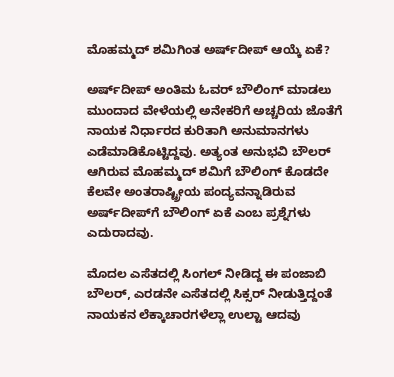ಮೊಹಮ್ಮದ್ ಶಮಿಗಿಂತ ಅರ್ಷ್‌ದೀಪ್ ಆಯ್ಕೆ ಏಕೆ?

ಅರ್ಷ್‌ದೀಪ್ ಅಂತಿಮ ಓವರ್ ಬೌಲಿಂಗ್ ಮಾಡಲು ಮುಂದಾದ ವೇಳೆಯಲ್ಲಿ ಅನೇಕರಿಗೆ ಅಚ್ಚರಿಯ ಜೊತೆಗೆ ನಾಯಕ ನಿರ್ಧಾರದ ಕುರಿತಾಗಿ ಅನುಮಾನಗಳು ಎಡೆಮಾಡಿಕೊಟ್ಟಿದ್ದವು. ಅತ್ಯಂತ ಅನುಭವಿ ಬೌಲರ್ ಆಗಿರುವ ಮೊಹಮ್ಮದ್ ಶಮಿಗೆ ಬೌಲಿಂಗ್ ಕೊಡದೇ ಕೆಲವೇ ಅಂತರಾಷ್ಟ್ರೀಯ ಪಂದ್ಯವನ್ನಾಡಿರುವ ಅರ್ಷ್‌ದೀಪ್‌ಗೆ ಬೌಲಿಂಗ್ ಏಕೆ ಎಂಬ ಪ್ರಶ್ನೆಗಳು ಎದುರಾದವು.

ಮೊದಲ ಎಸೆತದಲ್ಲಿ ಸಿಂಗಲ್ ನೀಡಿದ್ದ ಈ ಪಂಜಾಬಿ ಬೌಲರ್‌, ಎರಡನೇ ಎಸೆತದಲ್ಲಿ ಸಿಕ್ಸರ್ ನೀಡುತ್ತಿದ್ದಂತೆ ನಾಯಕನ ಲೆಕ್ಕಾಚಾರಗಳೆಲ್ಲಾ ಉಲ್ಟಾ ಆದವು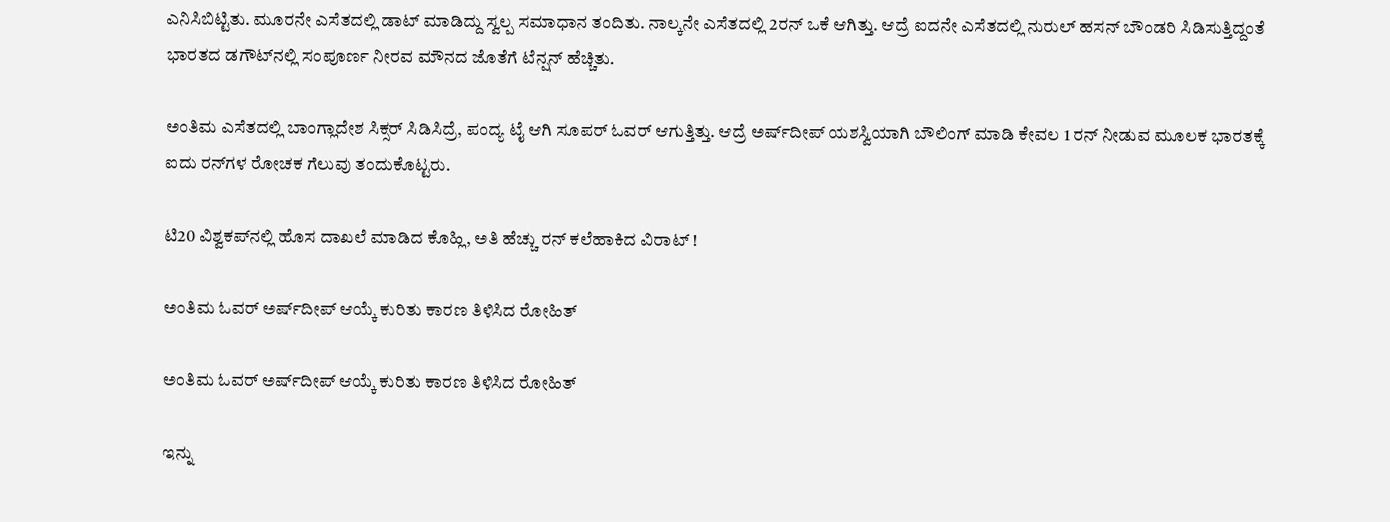ಎನಿಸಿಬಿಟ್ಟಿತು. ಮೂರನೇ ಎಸೆತದಲ್ಲಿ ಡಾಟ್ ಮಾಡಿದ್ದು ಸ್ವಲ್ಪ ಸಮಾಧಾನ ತಂದಿತು. ನಾಲ್ಕನೇ ಎಸೆತದಲ್ಲಿ 2ರನ್ ಒಕೆ ಆಗಿತ್ತು. ಆದ್ರೆ ಐದನೇ ಎಸೆತದಲ್ಲಿ ನುರುಲ್ ಹಸನ್ ಬೌಂಡರಿ ಸಿಡಿಸುತ್ತಿದ್ದಂತೆ ಭಾರತದ ಡಗೌಟ್‌ನಲ್ಲಿ ಸಂಪೂರ್ಣ ನೀರವ ಮೌನದ ಜೊತೆಗೆ ಟೆನ್ಷನ್ ಹೆಚ್ಚಿತು.

ಅಂತಿಮ ಎಸೆತದಲ್ಲಿ ಬಾಂಗ್ಲಾದೇಶ ಸಿಕ್ಸರ್ ಸಿಡಿಸಿದ್ರೆ, ಪಂದ್ಯ ಟೈ ಆಗಿ ಸೂಪರ್ ಓವರ್ ಆಗುತ್ತಿತ್ತು. ಆದ್ರೆ ಅರ್ಷ್‌ದೀಪ್ ಯಶಸ್ವಿಯಾಗಿ ಬೌಲಿಂಗ್ ಮಾಡಿ ಕೇವಲ 1 ರನ್‌ ನೀಡುವ ಮೂಲಕ ಭಾರತಕ್ಕೆ ಐದು ರನ್‌ಗಳ ರೋಚಕ ಗೆಲುವು ತಂದುಕೊಟ್ಟರು.

ಟಿ20 ವಿಶ್ವಕಪ್‌ನಲ್ಲಿ ಹೊಸ ದಾಖಲೆ ಮಾಡಿದ ಕೊಹ್ಲಿ, ಅತಿ ಹೆಚ್ಚು ರನ್ ಕಲೆಹಾಕಿದ ವಿರಾಟ್ !

ಅಂತಿಮ ಓವರ್ ಅರ್ಷ್‌ದೀಪ್ ಆಯ್ಕೆ ಕುರಿತು ಕಾರಣ ತಿಳಿಸಿದ ರೋಹಿತ್

ಅಂತಿಮ ಓವರ್ ಅರ್ಷ್‌ದೀಪ್ ಆಯ್ಕೆ ಕುರಿತು ಕಾರಣ ತಿಳಿಸಿದ ರೋಹಿತ್

ಇನ್ನು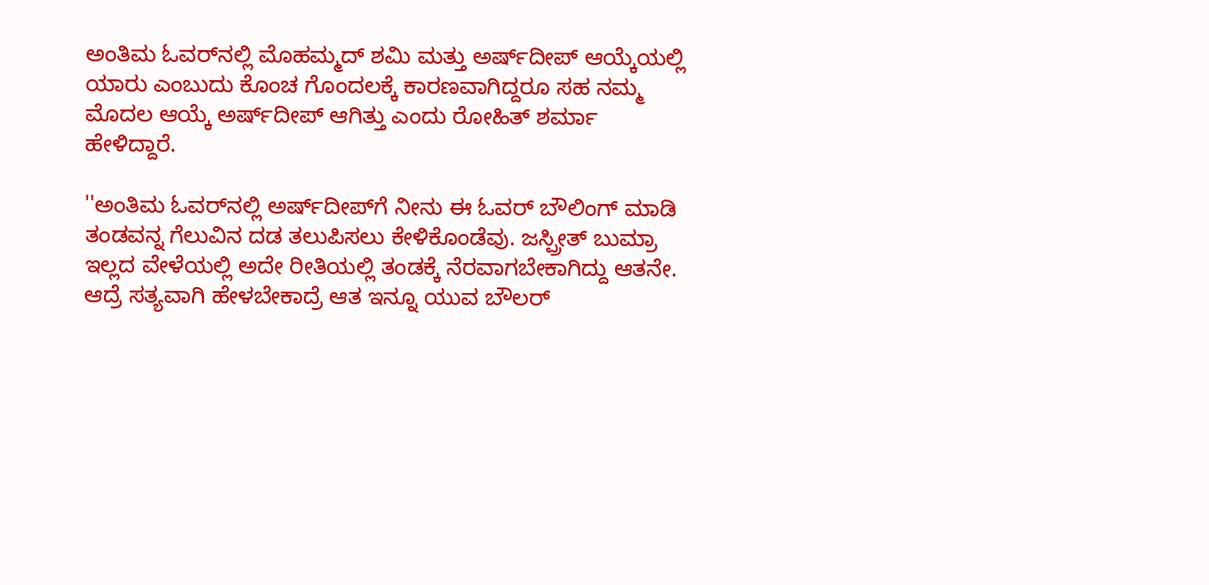ಅಂತಿಮ ಓವರ್‌ನಲ್ಲಿ ಮೊಹಮ್ಮದ್ ಶಮಿ ಮತ್ತು ಅರ್ಷ್‌ದೀಪ್ ಆಯ್ಕೆಯಲ್ಲಿ ಯಾರು ಎಂಬುದು ಕೊಂಚ ಗೊಂದಲಕ್ಕೆ ಕಾರಣವಾಗಿದ್ದರೂ ಸಹ ನಮ್ಮ ಮೊದಲ ಆಯ್ಕೆ ಅರ್ಷ್‌ದೀಪ್ ಆಗಿತ್ತು ಎಂದು ರೋಹಿತ್ ಶರ್ಮಾ ಹೇಳಿದ್ದಾರೆ.

''ಅಂತಿಮ ಓವರ್‌ನಲ್ಲಿ ಅರ್ಷ್‌ದೀಪ್‌ಗೆ ನೀನು ಈ ಓವರ್ ಬೌಲಿಂಗ್ ಮಾಡಿ ತಂಡವನ್ನ ಗೆಲುವಿನ ದಡ ತಲುಪಿಸಲು ಕೇಳಿಕೊಂಡೆವು. ಜಸ್ಪ್ರೀತ್ ಬುಮ್ರಾ ಇಲ್ಲದ ವೇಳೆಯಲ್ಲಿ ಅದೇ ರೀತಿಯಲ್ಲಿ ತಂಡಕ್ಕೆ ನೆರವಾಗಬೇಕಾಗಿದ್ದು ಆತನೇ. ಆದ್ರೆ ಸತ್ಯವಾಗಿ ಹೇಳಬೇಕಾದ್ರೆ ಆತ ಇನ್ನೂ ಯುವ ಬೌಲರ್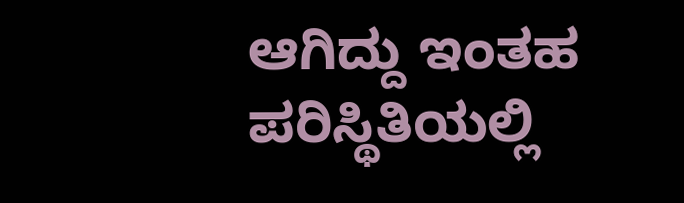ಆಗಿದ್ದು ಇಂತಹ ಪರಿಸ್ಥಿತಿಯಲ್ಲಿ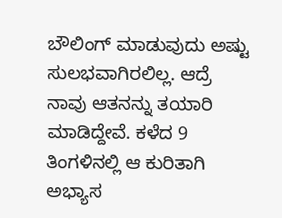ಬೌಲಿಂಗ್ ಮಾಡುವುದು ಅಷ್ಟು ಸುಲಭವಾಗಿರಲಿಲ್ಲ. ಆದ್ರೆ ನಾವು ಆತನನ್ನು ತಯಾರಿ ಮಾಡಿದ್ದೇವೆ. ಕಳೆದ 9 ತಿಂಗಳಿನಲ್ಲಿ ಆ ಕುರಿತಾಗಿ ಅಭ್ಯಾಸ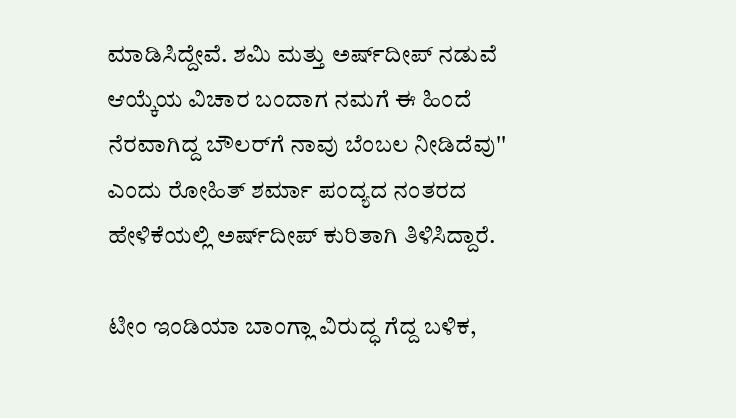ಮಾಡಿಸಿದ್ದೇವೆ. ಶಮಿ ಮತ್ತು ಅರ್ಷ್‌ದೀಪ್ ನಡುವೆ ಆಯ್ಕೆಯ ವಿಚಾರ ಬಂದಾಗ ನಮಗೆ ಈ ಹಿಂದೆ ನೆರವಾಗಿದ್ದ ಬೌಲರ್‌ಗೆ ನಾವು ಬೆಂಬಲ ನೀಡಿದೆವು'' ಎಂದು ರೋಹಿತ್ ಶರ್ಮಾ ಪಂದ್ಯದ ನಂತರದ ಹೇಳಿಕೆಯಲ್ಲಿ ಅರ್ಷ್‌ದೀಪ್ ಕುರಿತಾಗಿ ತಿಳಿಸಿದ್ದಾರೆ.

ಟೀಂ ಇಂಡಿಯಾ ಬಾಂಗ್ಲಾ ವಿರುದ್ಧ ಗೆದ್ದ ಬಳಿಕ,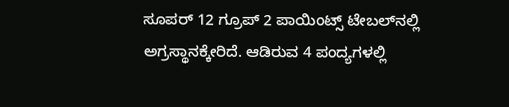ಸೂಪರ್ 12 ಗ್ರೂಪ್ 2 ಪಾಯಿಂಟ್ಸ್ ಟೇಬಲ್‌ನಲ್ಲಿ ಅಗ್ರಸ್ಥಾನಕ್ಕೇರಿದೆ. ಆಡಿರುವ 4 ಪಂದ್ಯಗಳಲ್ಲಿ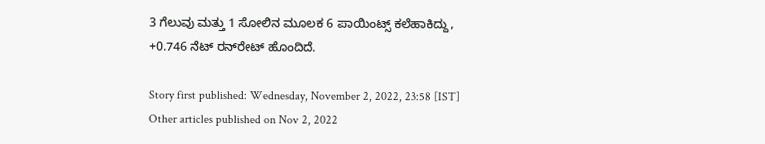3 ಗೆಲುವು ಮತ್ತು 1 ಸೋಲಿನ ಮೂಲಕ 6 ಪಾಯಿಂಟ್ಸ್ ಕಲೆಹಾಕಿದ್ದು, +0.746 ನೆಟ್ ರನ್‌ರೇಟ್‌ ಹೊಂದಿದೆ.

Story first published: Wednesday, November 2, 2022, 23:58 [IST]
Other articles published on Nov 2, 2022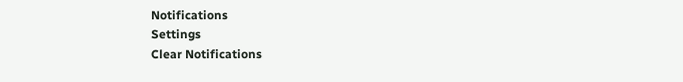Notifications
Settings
Clear Notifications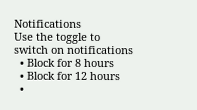Notifications
Use the toggle to switch on notifications
  • Block for 8 hours
  • Block for 12 hours
  •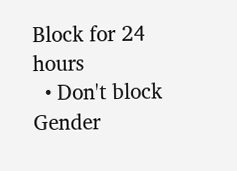Block for 24 hours
  • Don't block
Gender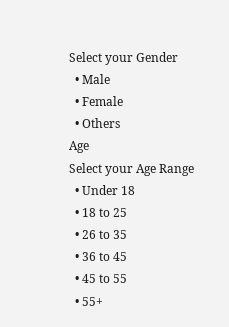Select your Gender
  • Male
  • Female
  • Others
Age
Select your Age Range
  • Under 18
  • 18 to 25
  • 26 to 35
  • 36 to 45
  • 45 to 55
  • 55+